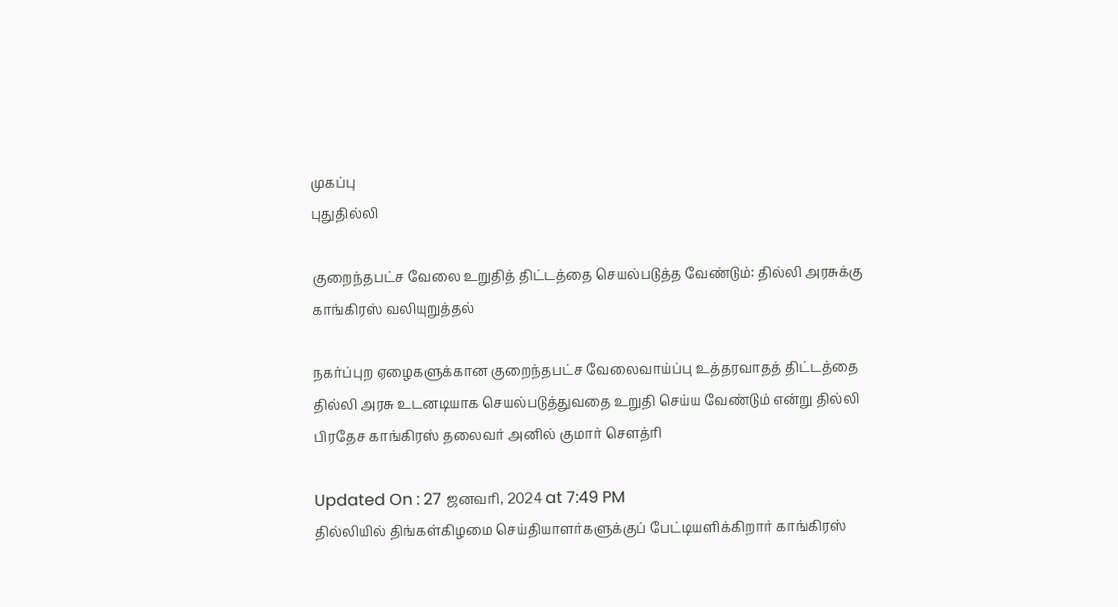முகப்பு
புதுதில்லி

குறைந்தபட்ச வேலை உறுதித் திட்டத்தை செயல்படுத்த வேண்டும்: தில்லி அரசுக்கு காங்கிரஸ் வலியுறுத்தல்

நகர்ப்புற ஏழைகளுக்கான குறைந்தபட்ச வேலைவாய்ப்பு உத்தரவாதத் திட்டத்தை தில்லி அரசு உடனடியாக செயல்படுத்துவதை உறுதி செய்ய வேண்டும் என்று தில்லி பிரதேச காங்கிரஸ் தலைவர் அனில் குமார் சௌத்ரி

Updated On : 27 ஜனவரி, 2024 at 7:49 PM
தில்லியில் திங்கள்கிழமை செய்தியாளர்களுக்குப் பேட்டியளிக்கிறார் காங்கிரஸ்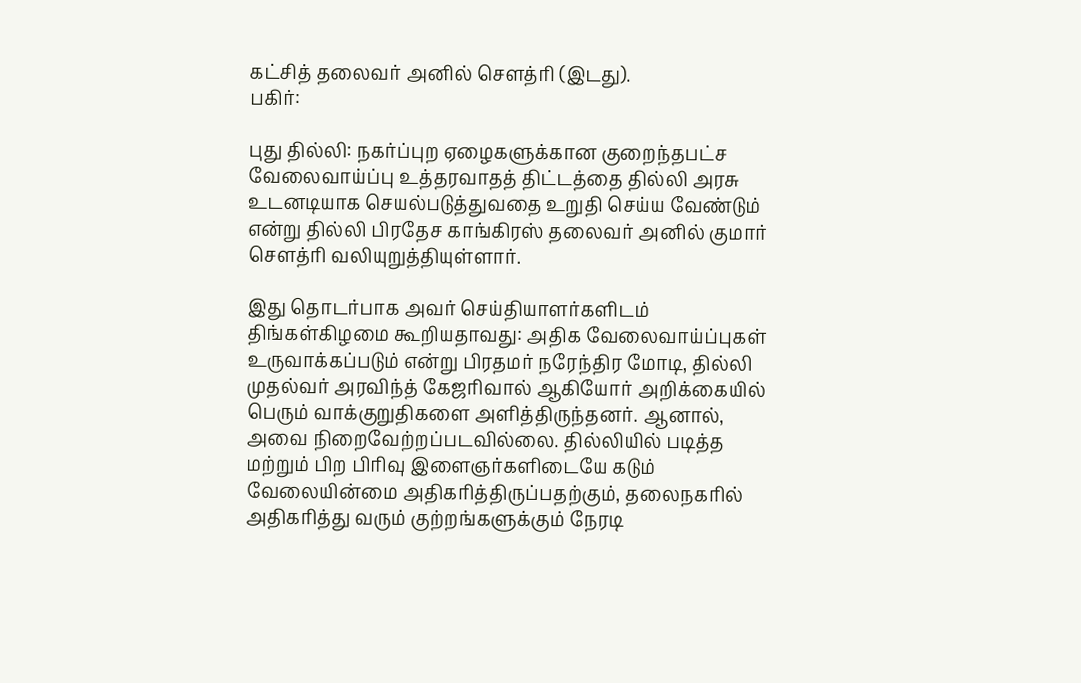கட்சித் தலைவர் அனில் சௌத்ரி (இடது).
பகிர்:

புது தில்லி: நகர்ப்புற ஏழைகளுக்கான குறைந்தபட்ச வேலைவாய்ப்பு உத்தரவாதத் திட்டத்தை தில்லி அரசு உடனடியாக செயல்படுத்துவதை உறுதி செய்ய வேண்டும் என்று தில்லி பிரதேச காங்கிரஸ் தலைவர் அனில் குமார் சௌத்ரி வலியுறுத்தியுள்ளார்.

இது தொடர்பாக அவர் செய்தியாளர்களிடம் திங்கள்கிழமை கூறியதாவது: அதிக வேலைவாய்ப்புகள் உருவாக்கப்படும் என்று பிரதமர் நரேந்திர மோடி, தில்லி முதல்வர் அரவிந்த் கேஜரிவால் ஆகியோர் அறிக்கையில் பெரும் வாக்குறுதிகளை அளித்திருந்தனர். ஆனால், அவை நிறைவேற்றப்படவில்லை. தில்லியில் படித்த மற்றும் பிற பிரிவு இளைஞர்களிடையே கடும் வேலையின்மை அதிகரித்திருப்பதற்கும், தலைநகரில் அதிகரித்து வரும் குற்றங்களுக்கும் நேரடி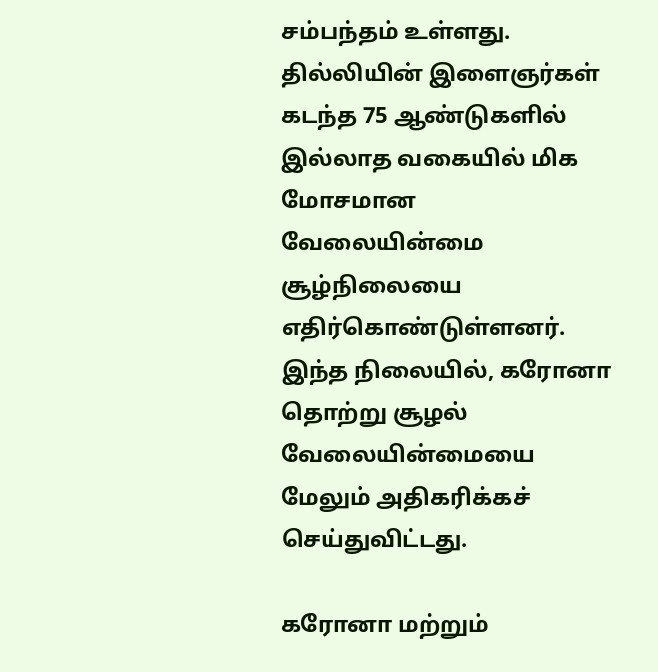சம்பந்தம் உள்ளது. தில்லியின் இளைஞர்கள் கடந்த 75 ஆண்டுகளில் இல்லாத வகையில் மிக மோசமான வேலையின்மை சூழ்நிலையை எதிர்கொண்டுள்ளனர். இந்த நிலையில், கரோனா தொற்று சூழல் வேலையின்மையை மேலும் அதிகரிக்கச் செய்துவிட்டது.

கரோனா மற்றும்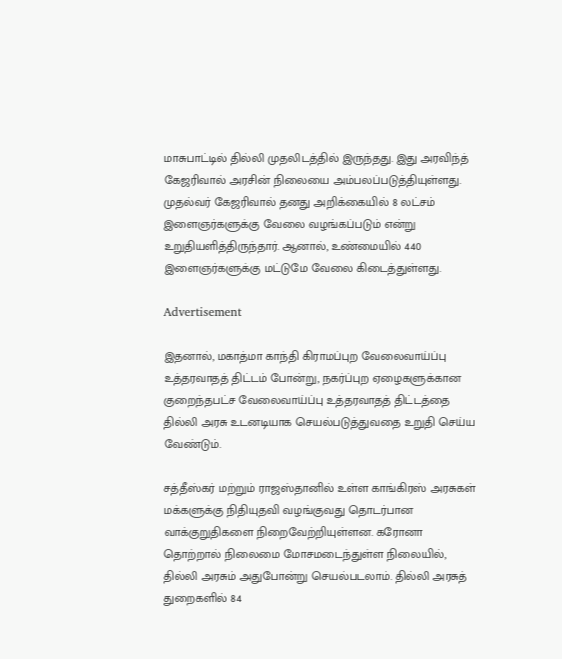மாசுபாட்டில் தில்லி முதலிடத்தில் இருந்தது. இது அரவிந்த் கேஜரிவால் அரசின் நிலையை அம்பலப்படுத்தியுள்ளது. முதல்வர் கேஜரிவால் தனது அறிக்கையில் 8 லட்சம் இளைஞர்களுக்கு வேலை வழங்கப்படும் என்று உறுதியளித்திருந்தார். ஆனால், உண்மையில் 440 இளைஞர்களுக்கு மட்டுமே வேலை கிடைத்துள்ளது.

Advertisement

இதனால், மகாத்மா காந்தி கிராமப்புற வேலைவாய்ப்பு உத்தரவாதத் திட்டம் போன்று, நகர்ப்புற ஏழைகளுக்கான குறைந்தபட்ச வேலைவாய்ப்பு உத்தரவாதத் திட்டத்தை தில்லி அரசு உடனடியாக செயல்படுத்துவதை உறுதி செய்ய வேண்டும்.

சத்தீஸ்கர் மற்றும் ராஜஸ்தானில் உள்ள காங்கிரஸ் அரசுகள் மக்களுக்கு நிதியுதவி வழங்குவது தொடர்பான வாக்குறுதிகளை நிறைவேற்றியுள்ளன. கரோனா தொற்றால் நிலைமை மோசமடைந்துள்ள நிலையில், தில்லி அரசும் அதுபோன்று செயல்படலாம். தில்லி அரசுத் துறைகளில் 84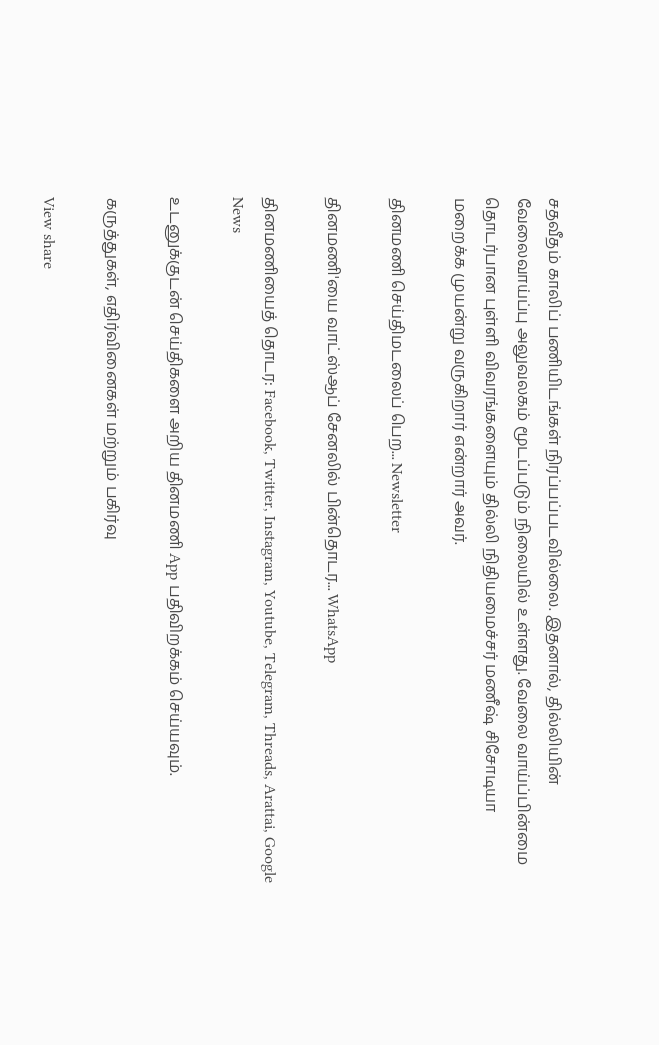சதவீதம் காலிப் பணியிடங்கள் நிரப்பப்படவில்லை. இதனால், தில்லியின் வேலைவாய்ப்பு அலுவலகம் மூடப்படும் நிலையில் உள்ளது. வேலை வாய்ப்பின்மை தொடர்பான புள்ளி விவரங்களையும் தில்லி நிதியமைச்சர் மணீஷ் சிசோடியா மறைக்க முயன்று வருகிறார் என்றார் அவர்.

தினமணி செய்திமடலைப் பெற... Newsletter

தினமணி'யை வாட்ஸ்ஆப் சேனலில் பின்தொடர... WhatsApp

தினமணியைத் தொடர: Facebook, Twitter, Instagram, Youtube, Telegram, Threads, Arattai, Google News

உடனுக்குடன் செய்திகளை அறிய தினமணி App பதிவிறக்கம் செய்யவும்.

கருத்துகள், எதிர்வினைகள் மற்றும் பகிர்வு

View share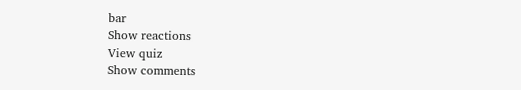bar
Show reactions
View quiz
Show comments